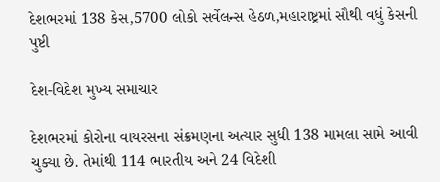દેશભરમાં 138 કેસ,5700 લોકો સર્વેલન્સ હેઠળ,મહારાષ્ટ્રમાં સૌથી વધું કેસની પુષ્ટી

દેશ-વિદેશ મુખ્ય સમાચાર

દેશભરમાં કોરોના વાયરસના સંક્રમણના અત્યાર સુધી 138 મામલા સામે આવી ચુક્યા છે. તેમાંથી 114 ભારતીય અને 24 વિદેશી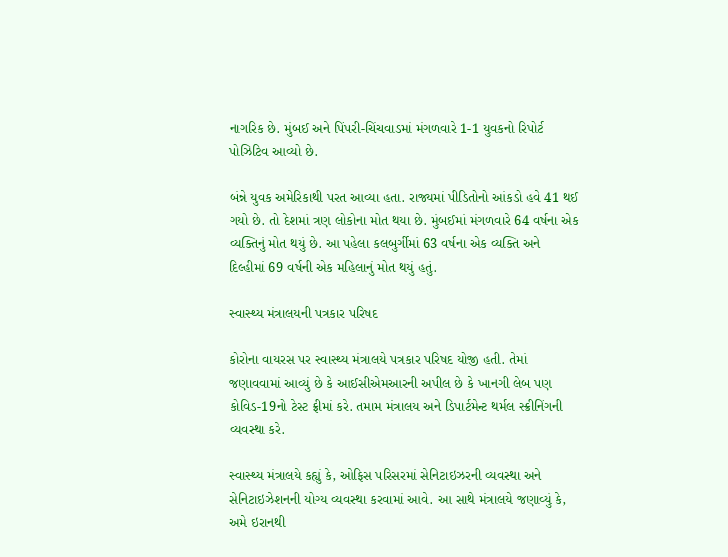નાગરિક છે. મુંબઈ અને પિંપરી-ચિંચવાડમાં મંગળવારે 1-1 યુવકનો રિપોર્ટ પોઝિટિવ આવ્યો છે.

બંન્ને યુવક અમેરિકાથી પરત આવ્યા હતા. રાજ્યમાં પીડિતોનો આંકડો હવે 41 થઈ ગયો છે. તો દેશમાં ત્રણ લોકોના મોત થયા છે. મુંબઈમાં મંગળવારે 64 વર્ષના એક વ્યક્તિનું મોત થયું છે. આ પહેલા કલબુર્ગીમાં 63 વર્ષના એક વ્યક્તિ અને દિલ્હીમાં 69 વર્ષની એક મહિલાનું મોત થયું હતું.

સ્વાસ્થ્ય મંત્રાલયની પત્રકાર પરિષદ

કોરોના વાયરસ પર સ્વાસ્થ્ય મંત્રાલયે પત્રકાર પરિષદ યોજી હતી. તેમાં જણાવવામાં આવ્યું છે કે આઈસીએમઆરની અપીલ છે કે ખાનગી લેબ પણ કોવિડ-19નો ટેસ્ટ ફ્રીમાં કરે. તમામ મંત્રાલય અને ડિપાર્ટમેન્ટ થર્મલ સ્ક્રીનિંગની વ્યવસ્થા કરે.

સ્વાસ્થ્ય મંત્રાલયે કહ્યું કે, ઓફિસ પરિસરમાં સેનિટાઇઝરની વ્યવસ્થા અને સેનિટાઇઝેશનની યોગ્ય વ્યવસ્થા કરવામાં આવે. આ સાથે મંત્રાલયે જણાવ્યું કે, અમે ઇરાનથી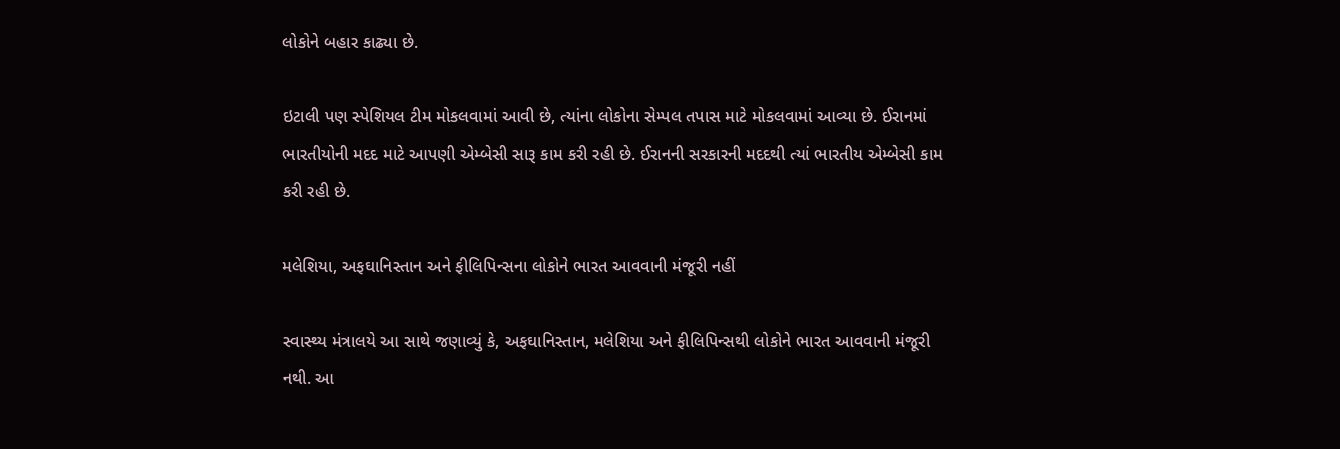લોકોને બહાર કાઢ્યા છે.

ઇટાલી પણ સ્પેશિયલ ટીમ મોકલવામાં આવી છે, ત્યાંના લોકોના સેમ્પલ તપાસ માટે મોકલવામાં આવ્યા છે. ઈરાનમાં ભારતીયોની મદદ માટે આપણી એમ્બેસી સારૂ કામ કરી રહી છે. ઈરાનની સરકારની મદદથી ત્યાં ભારતીય એમ્બેસી કામ કરી રહી છે.

મલેશિયા, અફઘાનિસ્તાન અને ફીલિપિન્સના લોકોને ભારત આવવાની મંજૂરી નહીં

સ્વાસ્થ્ય મંત્રાલયે આ સાથે જણાવ્યું કે, અફઘાનિસ્તાન, મલેશિયા અને ફીલિપિન્સથી લોકોને ભારત આવવાની મંજૂરી નથી. આ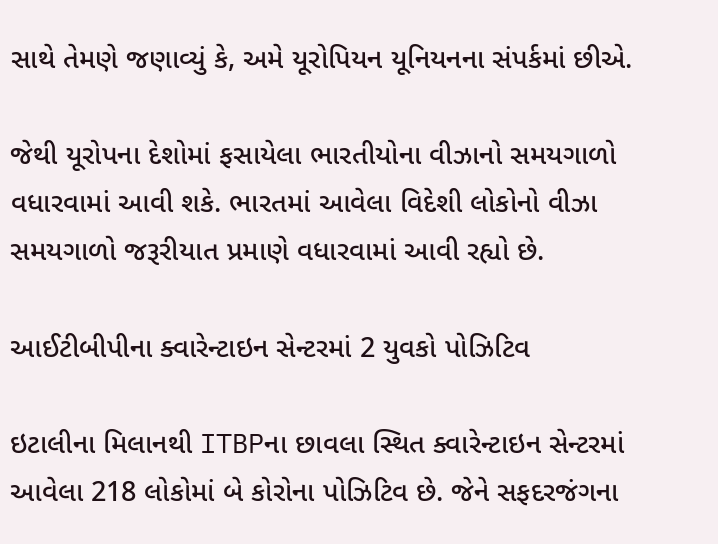સાથે તેમણે જણાવ્યું કે, અમે યૂરોપિયન યૂનિયનના સંપર્કમાં છીએ.

જેથી યૂરોપના દેશોમાં ફસાયેલા ભારતીયોના વીઝાનો સમયગાળો વધારવામાં આવી શકે. ભારતમાં આવેલા વિદેશી લોકોનો વીઝા સમયગાળો જરૂરીયાત પ્રમાણે વધારવામાં આવી રહ્યો છે.

આઈટીબીપીના ક્વારેન્ટાઇન સેન્ટરમાં 2 યુવકો પોઝિટિવ

ઇટાલીના મિલાનથી ITBPના છાવલા સ્થિત ક્વારેન્ટાઇન સેન્ટરમાં આવેલા 218 લોકોમાં બે કોરોના પોઝિટિવ છે. જેને સફદરજંગના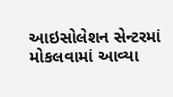આઇસોલેશન સેન્ટરમાં મોકલવામાં આવ્યા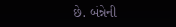છે. બંન્નેની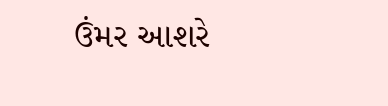ઉંમર આશરે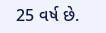25 વર્ષ છે.